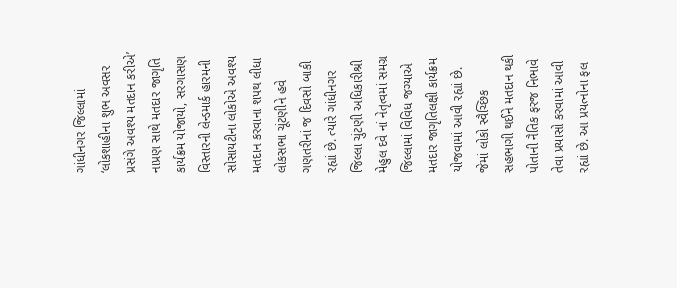ગાંધીનગર જિલ્લામાં ‘લોકશાહીના શુભ અવસર પ્રસંગે અવશ્ય મતદાન કરીએ’ નાપ્રણ સાથે મતદાર જાગૃતિ કાર્યક્રમ યોજાયો, સરગાસણ વિસ્તારની લેન્ડમાર્ક હારમની સોસાયટીના લોકોએ અવશ્ય મતદાન કરવાના શપથ લીધા લોકસભા ચૂંટણીને હવે ગણતરીનાં જ દિવસો બાકી રહ્યાં છે. ત્યારે ગાંધીનગર જિલ્લા ચુંટણી અધિકારીશ્રી મેહુલ દવે નાં નેતૃત્વમાં સમગ્ર જિલ્લામાં વિવિધ જગ્યાએ મતદાર જાગૃતિલક્ષી કાર્યક્રમ યોજવામાં આવી રહ્યાં છે. જેમાં લોકો સ્વૈચ્છિક સહભાગી થઈને મતદાન થકી પોતાની નૈતિક ફરજ નિભાવે તેવા પ્રયાસો કરવામાં આવી રહ્યાં છે. આ પ્રયત્નોના ફલ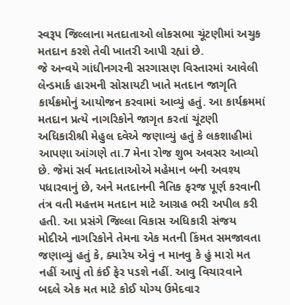સ્વરૂપ જિલ્લાના મતદાતાઓ લોકસભા ચૂંટણીમાં અચુક મતદાન કરશે તેવી ખાતરી આપી રહ્યાં છે.
જે અન્વયે ગાંધીનગરની સરગાસણ વિસ્તારમાં આવેલી લેન્ડમાર્ક હારમની સોસાયટી ખાતે મતદાન જાગૃતિ કાર્યક્રમોનું આયોજન કરવામાં આવ્યું હતું. આ કાર્યક્રમમાં મતદાન પ્રત્યે નાગરિકોને જાગૃત કરતાં ચૂંટણી અધિકારીશ્રી મેહુલ દવેએ જણાવ્યું હતું કે લકશાહીમાં આપણા આંગણે તા.7 મેના રોજ શુભ અવસર આવ્યો છે. જેમાં સર્વ મતદાતાઓએ મહેમાન બની અવશ્ય પધારવાનું છે, અને મતદાનની નૈતિક ફરજ પૂર્ણ કરવાની તંત્ર વતી મહત્તમ મતદાન માટે આગ્રહ ભરી અપીલ કરી હતી. આ પ્રસંગે જિલ્લા વિકાસ અધિકારી સંજય મોદીએ નાગરિકોને તેમના એક મતની કિંમત સમજાવતા જણાવ્યું હતું કે, ક્યારેય એવું ન માનવુ કે હું મારો મત નહીં આપું તો કંઈ ફેર પડશે નહીં. આવુ વિચારવાને બદલે એક મત માટે કોઈ યોગ્ય ઉમેદવાર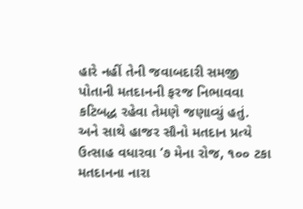હારે નહીં તેની જવાબદારી સમજી પોતાની મતદાનની ફરજ નિભાવવા કટિબદ્ધ રહેવા તેમણે જણાવ્યું હતું.
અને સાથે હાજર સૌનો મતદાન પ્રત્યે ઉત્સાહ વધારવા ‘૭ મેના રોજ, ૧૦૦ ટકા મતદાનના નારા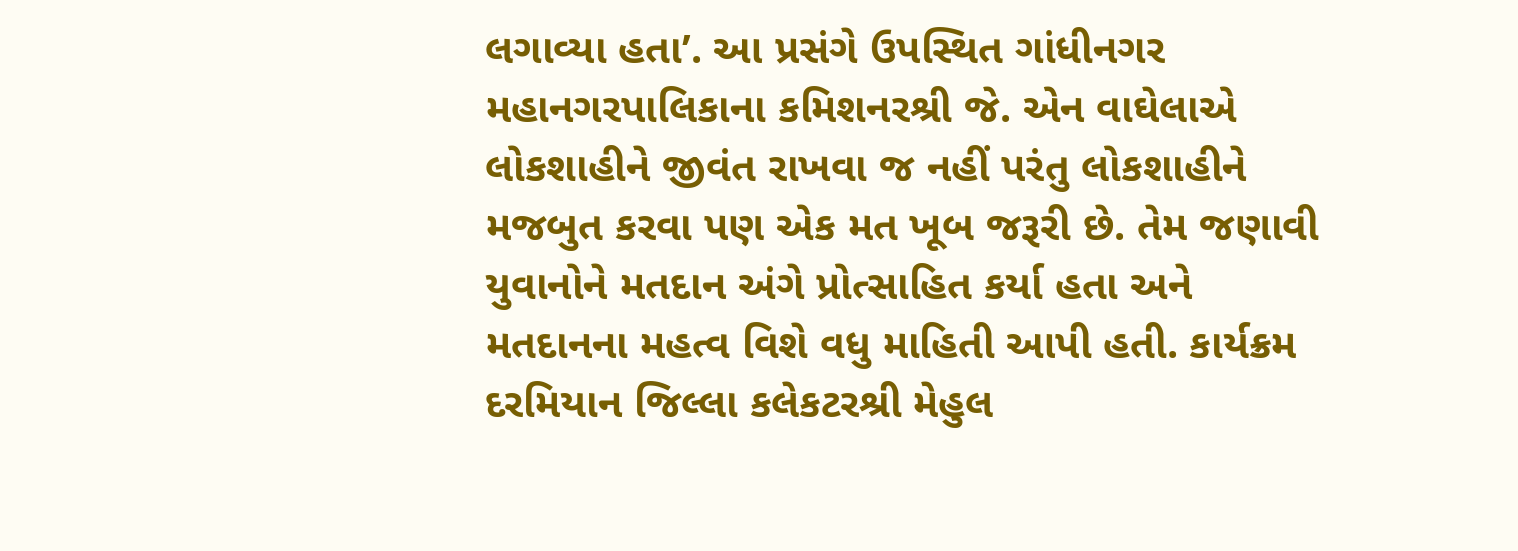લગાવ્યા હતા’. આ પ્રસંગે ઉપસ્થિત ગાંધીનગર મહાનગરપાલિકાના કમિશનરશ્રી જે. એન વાઘેલાએ લોકશાહીને જીવંત રાખવા જ નહીં પરંતુ લોકશાહીને મજબુત કરવા પણ એક મત ખૂબ જરૂરી છે. તેમ જણાવી યુવાનોને મતદાન અંગે પ્રોત્સાહિત કર્યા હતા અને મતદાનના મહત્વ વિશે વધુ માહિતી આપી હતી. કાર્યક્રમ દરમિયાન જિલ્લા કલેકટરશ્રી મેહુલ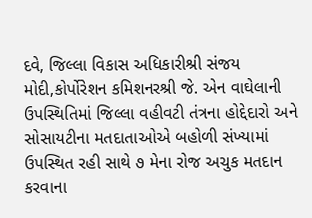દવે, જિલ્લા વિકાસ અધિકારીશ્રી સંજય મોદી,કોર્પોરેશન કમિશનરશ્રી જે. એન વાઘેલાની ઉપસ્થિતિમાં જિલ્લા વહીવટી તંત્રના હોદ્દેદારો અને સોસાયટીના મતદાતાઓએ બહોળી સંખ્યામાં ઉપસ્થિત રહી સાથે ૭ મેના રોજ અચુક મતદાન કરવાના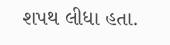શપથ લીધા હતા.